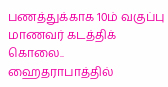பணத்துக்காக 10ம் வகுப்பு மாணவர் கடத்திக் கொலை.. ஹைதராபாத்தில்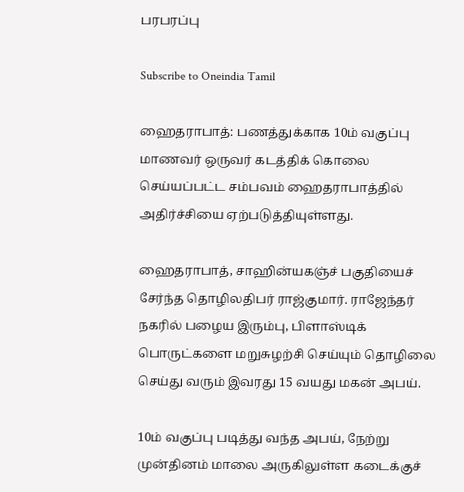பரபரப்பு

Subscribe to Oneindia Tamil

ஹைதராபாத்: பணத்துக்காக 10ம் வகுப்பு மாணவர் ஒருவர் கடத்திக் கொலை செய்யப்பட்ட சம்பவம் ஹைதராபாத்தில் அதிர்ச்சியை ஏற்படுத்தியுள்ளது.

ஹைதராபாத், சாஹின்யகஞ்ச் பகுதியைச் சேர்ந்த தொழிலதிபர் ராஜ்குமார். ராஜேந்தர் நகரில் பழைய இரும்பு, பிளாஸ்டிக் பொருட்களை மறுசுழற்சி செய்யும் தொழிலை செய்து வரும் இவரது 15 வயது மகன் அபய்.

10ம் வகுப்பு படித்து வந்த அபய், நேற்று முன்தினம் மாலை அருகிலுள்ள கடைக்குச்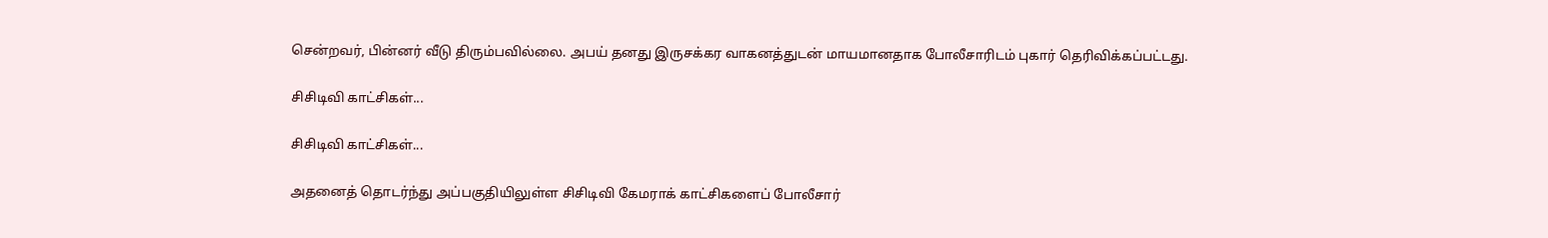சென்றவர், பின்னர் வீடு திரும்பவில்லை. அபய் தனது இருசக்கர வாகனத்துடன் மாயமானதாக போலீசாரிடம் புகார் தெரிவிக்கப்பட்டது.

சிசிடிவி காட்சிகள்...

சிசிடிவி காட்சிகள்...

அதனைத் தொடர்ந்து அப்பகுதியிலுள்ள சிசிடிவி கேமராக் காட்சிகளைப் போலீசார்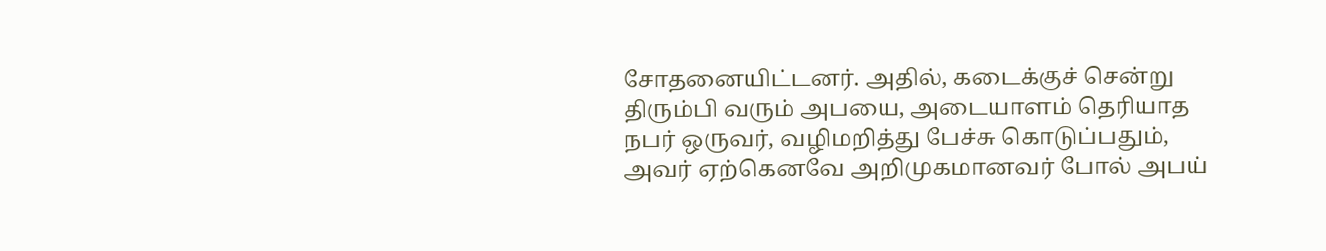சோதனையிட்டனர். அதில், கடைக்குச் சென்று திரும்பி வரும் அபயை, அடையாளம் தெரியாத நபர் ஒருவர், வழிமறித்து பேச்சு கொடுப்பதும், அவர் ஏற்கெனவே அறிமுகமானவர் போல் அபய்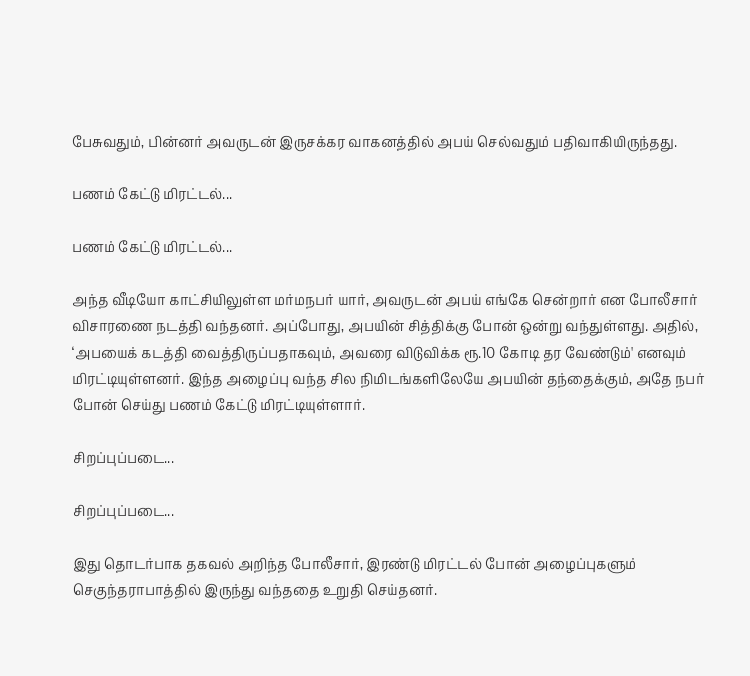பேசுவதும், பின்னர் அவருடன் இருசக்கர வாகனத்தில் அபய் செல்வதும் பதிவாகியிருந்தது.

பணம் கேட்டு மிரட்டல்...

பணம் கேட்டு மிரட்டல்...

அந்த வீடியோ காட்சியிலுள்ள மர்மநபர் யார், அவருடன் அபய் எங்கே சென்றார் என போலீசார் விசாரணை நடத்தி வந்தனர். அப்போது, அபயின் சித்திக்கு போன் ஒன்று வந்துள்ளது. அதில், ‘அபயைக் கடத்தி வைத்திருப்பதாகவும், அவரை விடுவிக்க ரூ.10 கோடி தர வேண்டும்' எனவும் மிரட்டியுள்ளனர். இந்த அழைப்பு வந்த சில நிமிடங்களிலேயே அபயின் தந்தைக்கும், அதே நபர் போன் செய்து பணம் கேட்டு மிரட்டியுள்ளார்.

சிறப்புப்படை...

சிறப்புப்படை...

இது தொடர்பாக தகவல் அறிந்த போலீசார், இரண்டு மிரட்டல் போன் அழைப்புகளும் செகுந்தராபாத்தில் இருந்து வந்ததை உறுதி செய்தனர்.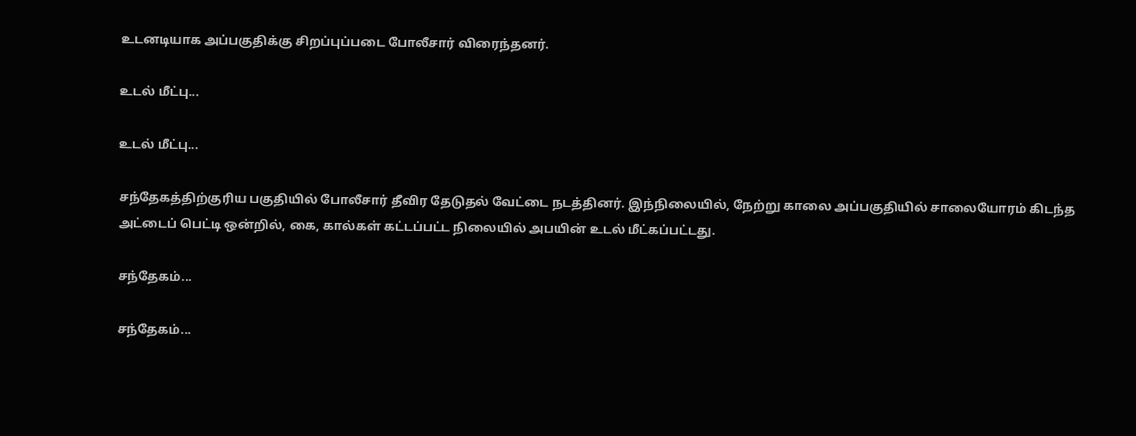உடனடியாக அப்பகுதிக்கு சிறப்புப்படை போலீசார் விரைந்தனர்.

உடல் மீட்பு...

உடல் மீட்பு...

சந்தேகத்திற்குரிய பகுதியில் போலீசார் தீவிர தேடுதல் வேட்டை நடத்தினர். இந்நிலையில், நேற்று காலை அப்பகுதியில் சாலையோரம் கிடந்த அட்டைப் பெட்டி ஒன்றில், கை, கால்கள் கட்டப்பட்ட நிலையில் அபயின் உடல் மீட்கப்பட்டது.

சந்தேகம்...

சந்தேகம்...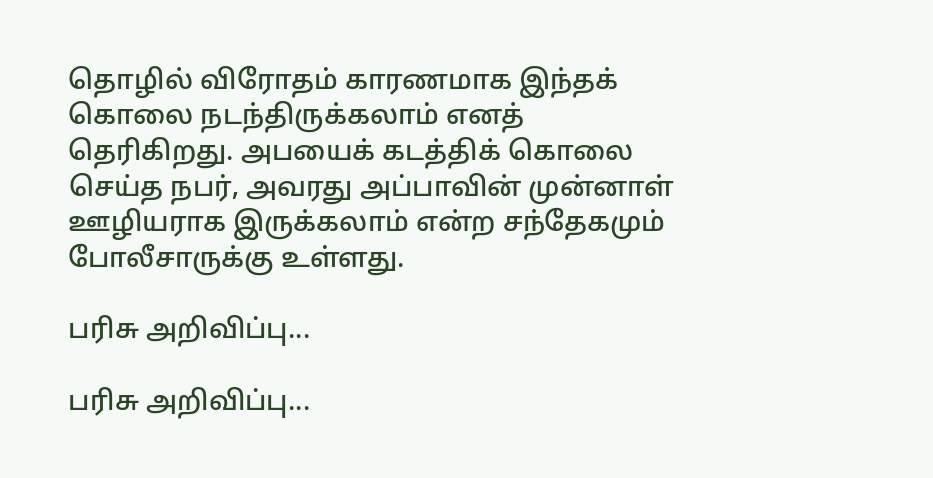தொழில் விரோதம் காரணமாக இந்தக் கொலை நடந்திருக்கலாம் எனத் தெரிகிறது. அபயைக் கடத்திக் கொலை செய்த நபர், அவரது அப்பாவின் முன்னாள் ஊழியராக இருக்கலாம் என்ற சந்தேகமும் போலீசாருக்கு உள்ளது.

பரிசு அறிவிப்பு...

பரிசு அறிவிப்பு...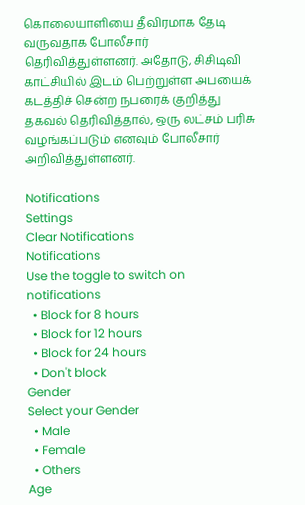கொலையாளியை தீவிரமாக தேடி வருவதாக போலீசார் தெரிவித்துள்ளனர். அதோடு, சிசிடிவி காட்சியில் இடம் பெற்றுள்ள அபயைக் கடத்திச் சென்ற நபரைக் குறித்து தகவல் தெரிவித்தால், ஒரு லட்சம் பரிசு வழங்கப்படும் எனவும் போலீசார் அறிவித்துள்ளனர்.

Notifications
Settings
Clear Notifications
Notifications
Use the toggle to switch on notifications
  • Block for 8 hours
  • Block for 12 hours
  • Block for 24 hours
  • Don't block
Gender
Select your Gender
  • Male
  • Female
  • Others
Age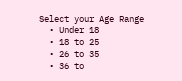Select your Age Range
  • Under 18
  • 18 to 25
  • 26 to 35
  • 36 to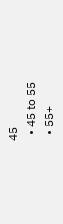45
  • 45 to 55
  • 55+